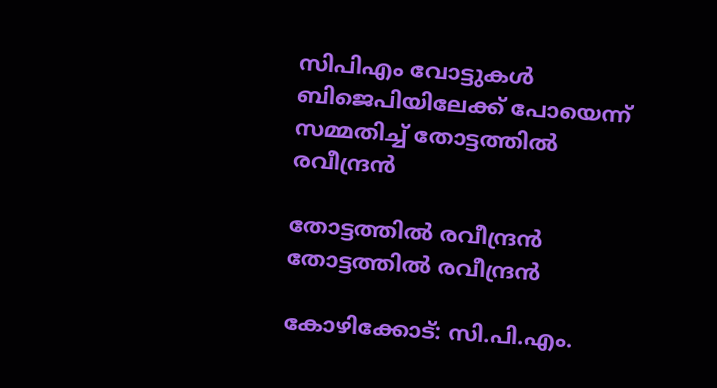സിപിഎം വോട്ടുകൾ ബിജെപിയിലേക്ക് പോയെന്ന് സമ്മതിച്ച് തോട്ടത്തിൽ രവീന്ദ്രൻ

തോട്ടത്തില്‍ രവീന്ദ്രന്‍
തോട്ടത്തില്‍ രവീന്ദ്രന്‍

കോഴിക്കോട്: സി.പി.എം.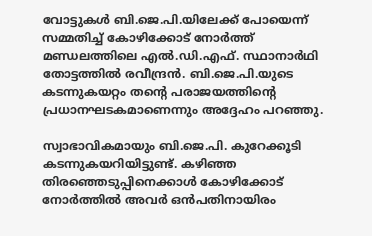വോട്ടുകൾ ബി.ജെ.പി.യിലേക്ക് പോയെന്ന് സമ്മതിച്ച് കോഴിക്കോട് നോർത്ത് മണ്ഡലത്തിലെ എൽ.ഡി.എഫ്. സ്ഥാനാർഥി തോട്ടത്തിൽ രവീന്ദ്രൻ. ബി.ജെ.പി.യുടെ കടന്നുകയറ്റം തന്റെ പരാജയത്തിന്റെ പ്രധാനഘടകമാണെന്നും അദ്ദേഹം പറഞ്ഞു.

സ്വാഭാവികമായും ബി.ജെ.പി. കുറേക്കൂടി കടന്നുകയറിയിട്ടുണ്ട്. കഴിഞ്ഞ തിരഞ്ഞെടുപ്പിനെക്കാൾ കോഴിക്കോട് നോർത്തിൽ അവർ ഒൻപതിനായിരം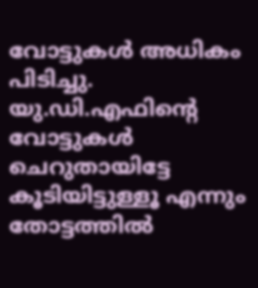വോട്ടുകൾ അധികം പിടിച്ചു. യു.ഡി.എഫിന്റെ വോട്ടുകൾ ചെറുതായിട്ടേ കൂടിയിട്ടുള്ളൂ എന്നും തോട്ടത്തിൽ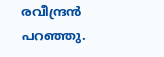രവീന്ദ്രൻ പറഞ്ഞു.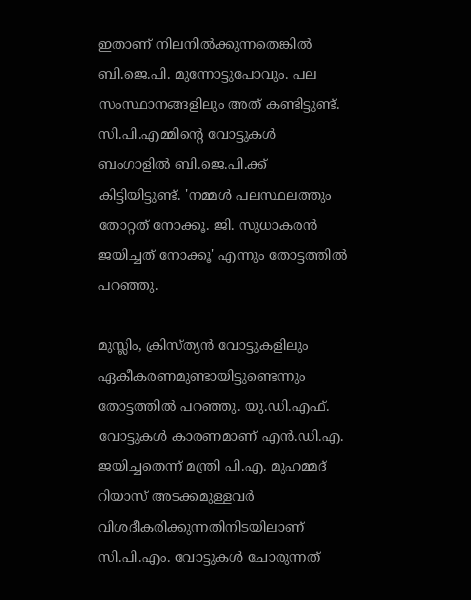ഇതാണ് നിലനിൽക്കുന്നതെങ്കിൽ ബി.ജെ.പി. മുന്നോട്ടുപോവും. പല സംസ്ഥാനങ്ങളിലും അത് കണ്ടിട്ടുണ്ട്. സി.പി.എമ്മിന്റെ വോട്ടുകൾ ബംഗാളിൽ ബി.ജെ.പി.ക്ക് കിട്ടിയിട്ടുണ്ട്. 'നമ്മൾ പലസ്ഥലത്തും തോറ്റത് നോക്കൂ. ജി. സുധാകരൻ ജയിച്ചത് നോക്കൂ' എന്നും തോട്ടത്തിൽ പറഞ്ഞു.

മുസ്ലിം, ക്രിസ്ത്യൻ വോട്ടുകളിലും ഏകീകരണമുണ്ടായിട്ടുണ്ടെന്നും തോട്ടത്തിൽ പറഞ്ഞു. യു.ഡി.എഫ്. വോട്ടുകൾ കാരണമാണ് എൻ.ഡി.എ. ജയിച്ചതെന്ന് മന്ത്രി പി.എ. മുഹമ്മദ് റിയാസ് അടക്കമുള്ളവർ വിശദീകരിക്കുന്നതിനിടയിലാണ് സി.പി.എം. വോട്ടുകൾ ചോരുന്നത്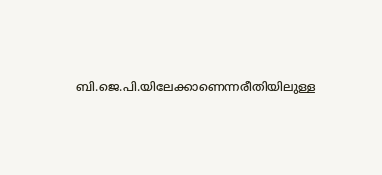ബി.ജെ.പി.യിലേക്കാണെന്നരീതിയിലുള്ള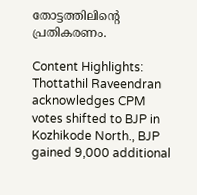തോട്ടത്തിലിന്റെ പ്രതികരണം.

Content Highlights: Thottathil Raveendran acknowledges CPM votes shifted to BJP in Kozhikode North., BJP gained 9,000 additional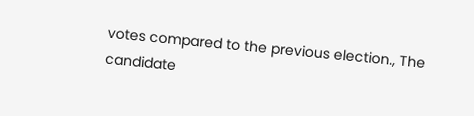votes compared to the previous election., The candidate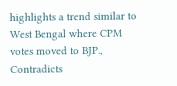highlights a trend similar to West Bengal where CPM votes moved to BJP., Contradicts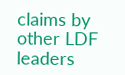claims by other LDF leaders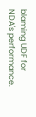blaming UDF for NDA's performance.